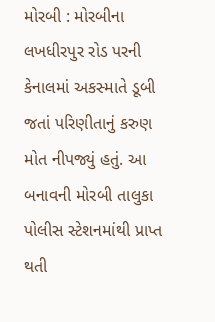મોરબી : મોરબીના લખધીરપુર રોડ પરની કેનાલમાં અકસ્માતે ડૂબી જતાં પરિણીતાનું કરુણ મોત નીપજ્યું હતું. આ બનાવની મોરબી તાલુકા પોલીસ સ્ટેશનમાંથી પ્રાપ્ત થતી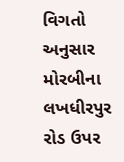વિગતો અનુસાર મોરબીના લખધીરપુર રોડ ઉપર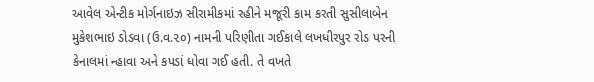આવેલ એન્ટીક મોર્ગનાઇઝ સીરામીકમાં રહીને મજૂરી કામ કરતી સુસીલાબેન મુકેશભાઇ ડોડવા (ઉ.વ.૨૦) નામની પરિણીતા ગઈકાલે લખધીરપુર રોડ પરની કેનાલમાં ન્હાવા અને કપડાં ધોવા ગઈ હતી. તે વખતે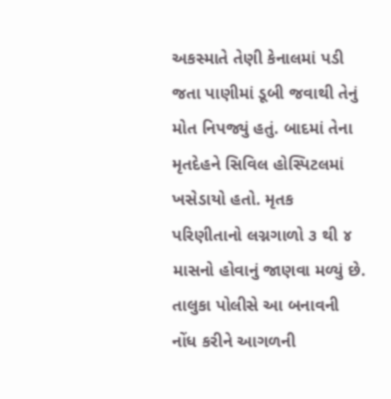અકસ્માતે તેણી કેનાલમાં પડી જતા પાણીમાં ડૂબી જવાથી તેનું મોત નિપજ્યું હતું. બાદમાં તેના મૃતદેહને સિવિલ હોસ્પિટલમાં ખસેડાયો હતો. મૃતક પરિણીતાનો લગ્નગાળો ૩ થી ૪ માસનો હોવાનું જાણવા મળ્યું છે. તાલુકા પોલીસે આ બનાવની નોંધ કરીને આગળની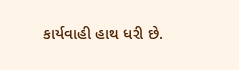કાર્યવાહી હાથ ધરી છે.